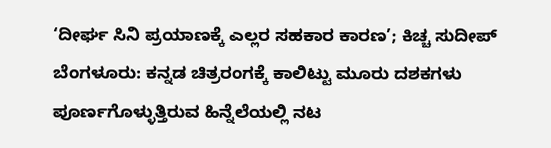‘ದೀರ್ಘ ಸಿನಿ ಪ್ರಯಾಣಕ್ಕೆ ಎಲ್ಲರ ಸಹಕಾರ ಕಾರಣ’; ಕಿಚ್ಚ ಸುದೀಪ್
ಬೆಂಗಳೂರು: ಕನ್ನಡ ಚಿತ್ರರಂಗಕ್ಕೆ ಕಾಲಿಟ್ಟು ಮೂರು ದಶಕಗಳು ಪೂರ್ಣಗೊಳ್ಳುತ್ತಿರುವ ಹಿನ್ನೆಲೆಯಲ್ಲಿ ನಟ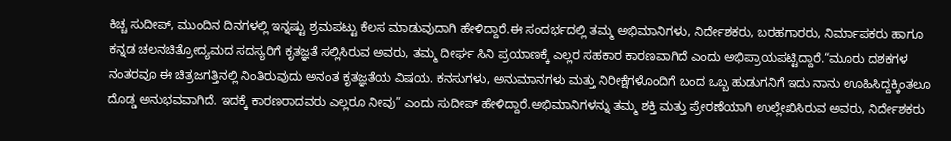ಕಿಚ್ಚ ಸುದೀಪ್, ಮುಂದಿನ ದಿನಗಳಲ್ಲಿ ಇನ್ನಷ್ಟು ಶ್ರಮಪಟ್ಟು ಕೆಲಸ ಮಾಡುವುದಾಗಿ ಹೇಳಿದ್ದಾರೆ.ಈ ಸಂದರ್ಭದಲ್ಲಿ ತಮ್ಮ ಅಭಿಮಾನಿಗಳು, ನಿರ್ದೇಶಕರು, ಬರಹಗಾರರು, ನಿರ್ಮಾಪಕರು ಹಾಗೂ ಕನ್ನಡ ಚಲನಚಿತ್ರೋದ್ಯಮದ ಸದಸ್ಯರಿಗೆ ಕೃತಜ್ಞತೆ ಸಲ್ಲಿಸಿರುವ ಅವರು, ತಮ್ಮ ದೀರ್ಘ ಸಿನಿ ಪ್ರಯಾಣಕ್ಕೆ ಎಲ್ಲರ ಸಹಕಾರ ಕಾರಣವಾಗಿದೆ ಎಂದು ಅಭಿಪ್ರಾಯಪಟ್ಟಿದ್ದಾರೆ.“ಮೂರು ದಶಕಗಳ ನಂತರವೂ ಈ ಚಿತ್ರಜಗತ್ತಿನಲ್ಲಿ ನಿಂತಿರುವುದು ಅನಂತ ಕೃತಜ್ಞತೆಯ ವಿಷಯ. ಕನಸುಗಳು, ಅನುಮಾನಗಳು ಮತ್ತು ನಿರೀಕ್ಷೆಗಳೊಂದಿಗೆ ಬಂದ ಒಬ್ಬ ಹುಡುಗನಿಗೆ ಇದು ನಾನು ಊಹಿಸಿದ್ದಕ್ಕಿಂತಲೂ ದೊಡ್ಡ ಅನುಭವವಾಗಿದೆ. ಇದಕ್ಕೆ ಕಾರಣರಾದವರು ಎಲ್ಲರೂ ನೀವು” ಎಂದು ಸುದೀಪ್ ಹೇಳಿದ್ದಾರೆ.ಅಭಿಮಾನಿಗಳನ್ನು ತಮ್ಮ ಶಕ್ತಿ ಮತ್ತು ಪ್ರೇರಣೆಯಾಗಿ ಉಲ್ಲೇಖಿಸಿರುವ ಅವರು, ನಿರ್ದೇಶಕರು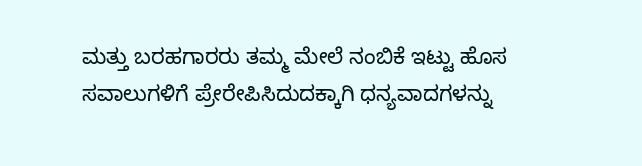ಮತ್ತು ಬರಹಗಾರರು ತಮ್ಮ ಮೇಲೆ ನಂಬಿಕೆ ಇಟ್ಟು ಹೊಸ ಸವಾಲುಗಳಿಗೆ ಪ್ರೇರೇಪಿಸಿದುದಕ್ಕಾಗಿ ಧನ್ಯವಾದಗಳನ್ನು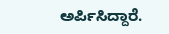ಅರ್ಪಿಸಿದ್ದಾರೆ.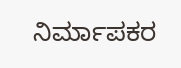ನಿರ್ಮಾಪಕರ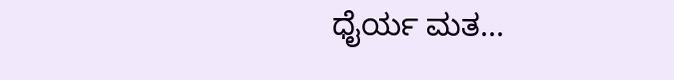ಧೈರ್ಯ ಮತ...